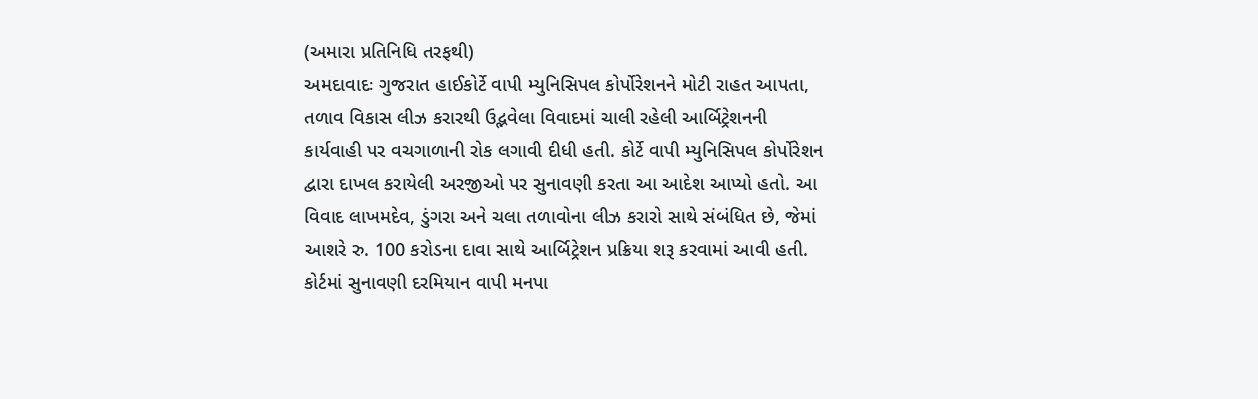(અમારા પ્રતિનિધિ તરફથી)
અમદાવાદઃ ગુજરાત હાઈકોર્ટે વાપી મ્યુનિસિપલ કોર્પોરેશનને મોટી રાહત આપતા, તળાવ વિકાસ લીઝ કરારથી ઉદ્ભવેલા વિવાદમાં ચાલી રહેલી આર્બિટ્રેશનની કાર્યવાહી પર વચગાળાની રોક લગાવી દીધી હતી. કોર્ટે વાપી મ્યુનિસિપલ કોર્પોરેશન દ્વારા દાખલ કરાયેલી અરજીઓ પર સુનાવણી કરતા આ આદેશ આપ્યો હતો. આ વિવાદ લાખમદેવ, ડુંગરા અને ચલા તળાવોના લીઝ કરારો સાથે સંબંધિત છે, જેમાં આશરે રુ. 100 કરોડના દાવા સાથે આર્બિટ્રેશન પ્રક્રિયા શરૂ કરવામાં આવી હતી.
કોર્ટમાં સુનાવણી દરમિયાન વાપી મનપા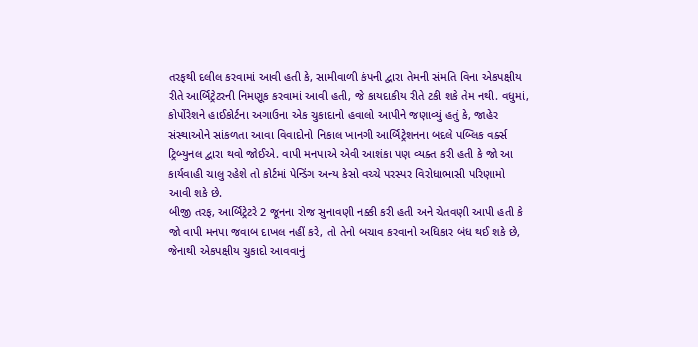તરફથી દલીલ કરવામાં આવી હતી કે, સામીવાળી કંપની દ્વારા તેમની સંમતિ વિના એકપક્ષીય રીતે આર્બિટ્રેટરની નિમણૂક કરવામાં આવી હતી, જે કાયદાકીય રીતે ટકી શકે તેમ નથી. વધુમાં, કોર્પોરેશને હાઈકોર્ટના અગાઉના એક ચુકાદાનો હવાલો આપીને જણાવ્યું હતું કે, જાહેર સંસ્થાઓને સાંકળતા આવા વિવાદોનો નિકાલ ખાનગી આર્બિટ્રેશનના બદલે પબ્લિક વર્ક્સ ટ્રિબ્યુનલ દ્વારા થવો જોઈએ. વાપી મનપાએ એવી આશંકા પણ વ્યક્ત કરી હતી કે જો આ કાર્યવાહી ચાલુ રહેશે તો કોર્ટમાં પેન્ડિંગ અન્ય કેસો વચ્ચે પરસ્પર વિરોધાભાસી પરિણામો આવી શકે છે.
બીજી તરફ, આર્બિટ્રેટરે 2 જૂનના રોજ સુનાવણી નક્કી કરી હતી અને ચેતવણી આપી હતી કે જો વાપી મનપા જવાબ દાખલ નહીં કરે, તો તેનો બચાવ કરવાનો અધિકાર બંધ થઈ શકે છે, જેનાથી એકપક્ષીય ચુકાદો આવવાનું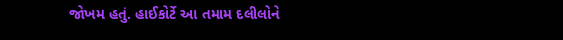જોખમ હતું. હાઈકોર્ટે આ તમામ દલીલોને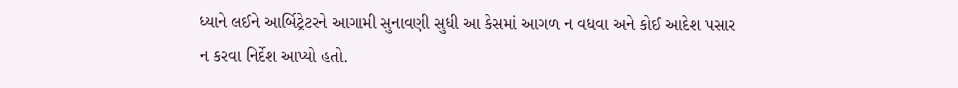ધ્યાને લઈને આર્બિટ્રેટરને આગામી સુનાવણી સુધી આ કેસમાં આગળ ન વધવા અને કોઈ આદેશ પસાર ન કરવા નિર્દેશ આપ્યો હતો.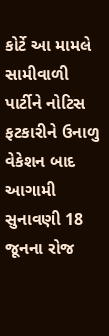કોર્ટે આ મામલે સામીવાળી પાર્ટીને નોટિસ ફટકારીને ઉનાળુ વેકેશન બાદ આગામી સુનાવણી 18 જૂનના રોજ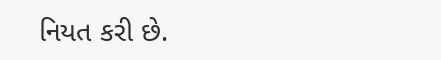નિયત કરી છે.